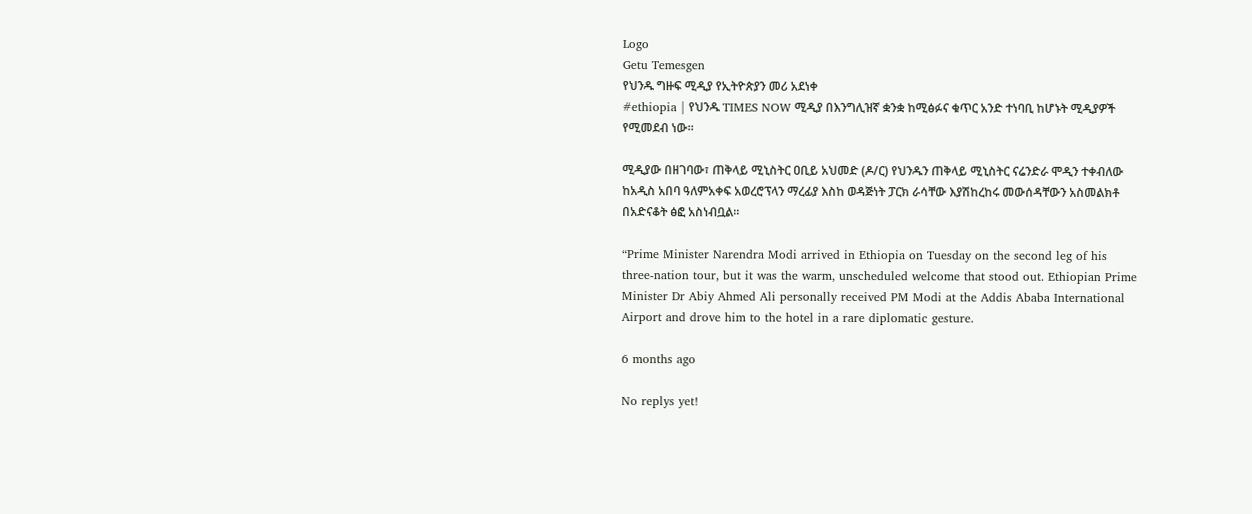Logo
Getu Temesgen
የህንዱ ግዙፍ ሚዲያ የኢትዮጵያን መሪ አደነቀ
#ethiopia | የህንዱ TIMES NOW ሚዲያ በእንግሊዝኛ ቋንቋ ከሚፅፉና ቁጥር አንድ ተነባቢ ከሆኑት ሚዲያዎች የሚመደብ ነው።

ሚዲያው በዘገባው፣ ጠቅላይ ሚኒስትር ዐቢይ አህመድ (ዶ/ር) የህንዱን ጠቅላይ ሚኒስትር ናሬንድራ ሞዲን ተቀብለው ከአዲስ አበባ ዓለምአቀፍ አወረሮፕላን ማረፊያ እስከ ወዳጅነት ፓርክ ራሳቸው እያሽከረከሩ መውሰዳቸውን አስመልክቶ በአድናቆት ፅፎ አስነብቧል።

“Prime Minister Narendra Modi arrived in Ethiopia on Tuesday on the second leg of his three-nation tour, but it was the warm, unscheduled welcome that stood out. Ethiopian Prime Minister Dr Abiy Ahmed Ali personally received PM Modi at the Addis Ababa International Airport and drove him to the hotel in a rare diplomatic gesture.

6 months ago

No replys yet!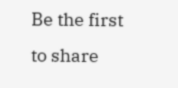Be the first to share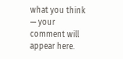what you think — your comment will appear here.